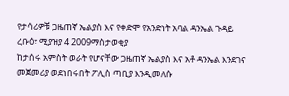የታሳሪዎቹ ጋዜጠኛ ኤልያስ እና የቀድሞ የአንድነት አባል ዳንኤል ጉዳይ
ረቡዕ፣ ሚያዝያ 4 2009ማስታወቂያ
ከታሰሩ አምስት ወራት የሆናቸው ጋዜጠኛ ኤልያስ እና አቶ ዳንኤል እንደገና መጀመሪያ ወደነበሩበት ፖሊስ ጣቢያ እንዲመለሱ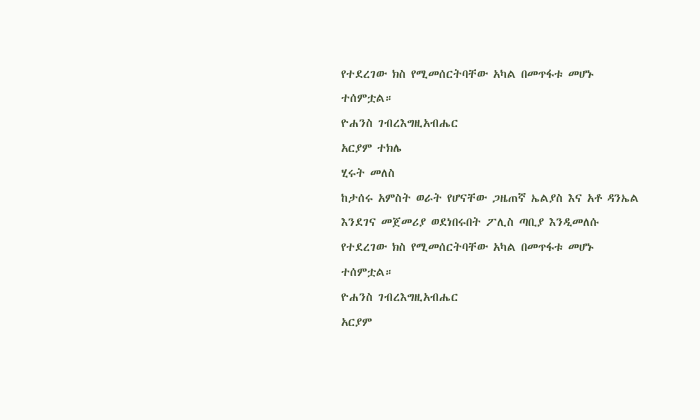የተደረገው ክስ የሚመሰርትባቸው አካል በመጥፋቱ መሆኑ ተሰምቷል።
ዮሐንስ ገብረእግዚአብሔር
አርያም ተክሌ
ሂሩት መለስ
ከታሰሩ አምስት ወራት የሆናቸው ጋዜጠኛ ኤልያስ እና አቶ ዳንኤል እንደገና መጀመሪያ ወደነበሩበት ፖሊስ ጣቢያ እንዲመለሱ የተደረገው ክስ የሚመሰርትባቸው አካል በመጥፋቱ መሆኑ ተሰምቷል።
ዮሐንስ ገብረእግዚአብሔር
አርያም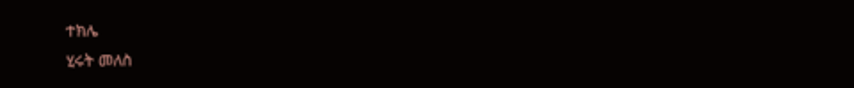ተክሌ
ሂሩት መለስ